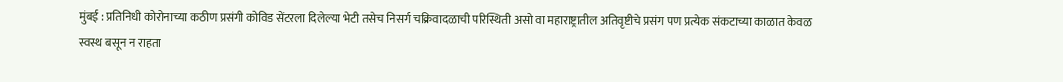मुंबई : प्रतिनिधी कोरोनाच्या कठीण प्रसंगी कोविड सेंटरला दिलेल्या भेटी तसेच निसर्ग चक्रिवादळाची परिस्थिती असो वा महाराष्ट्रातील अतिवृष्टीचे प्रसंग पण प्रत्येक संकटाच्या काळात केवळ स्वस्थ बसून न राहता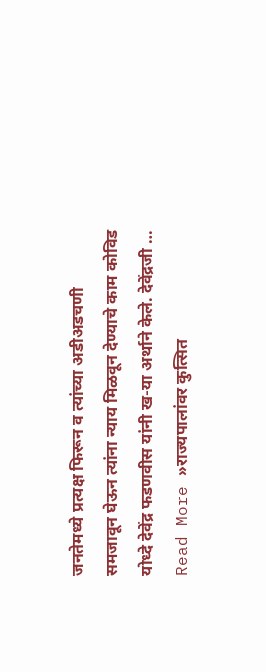जनतेमध्ये प्रत्यक्ष फिरून व त्यांच्या अडीअडचणी समजावून घेऊन त्यांना न्याय मिळवून देण्याचे काम कोविड योध्दे देवेंद्र फडणवीस यांनी ख-या अर्थाने केले. देवेंद्रजी …
Read More »राज्यपालांवर कुत्सित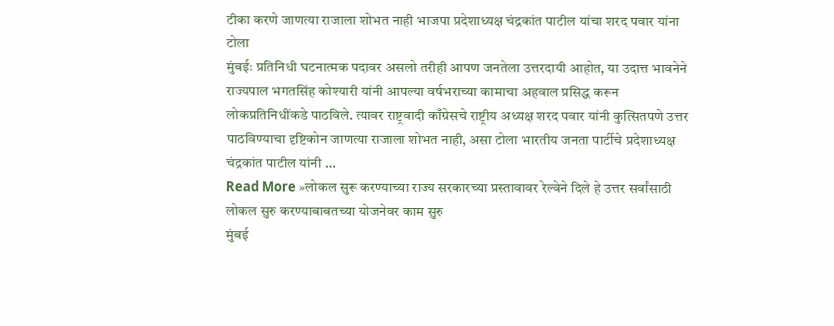टीका करणे जाणत्या राजाला शोभत नाही भाजपा प्रदेशाध्यक्ष चंद्रकांत पाटील यांचा शरद पवार यांना टोला
मुंबईः प्रतिनिधी घटनात्मक पदावर असलो तरीही आपण जनतेला उत्तरदायी आहोत, या उदात्त भावनेने राज्यपाल भगतसिंह कोश्यारी यांनी आपल्या वर्षभराच्या कामाचा अहवाल प्रसिद्ध करून लोकप्रतिनिधींकडे पाठविले. त्यावर राष्ट्रवादी काँग्रेसचे राष्ट्रीय अध्यक्ष शरद पवार यांनी कुत्सितपणे उत्तर पाठविण्याचा दृष्टिकोन जाणत्या राजाला शोभत नाही, असा टोला भारतीय जनता पार्टीचे प्रदेशाध्यक्ष चंद्रकांत पाटील यांनी …
Read More »लोकल सुरू करण्याच्या राज्य सरकारच्या प्रस्तावावर रेल्वेने दिले हे उत्तर सर्वांसाठी लोकल सुरु करण्याबाबतच्या योजनेवर काम सुरु
मुंबई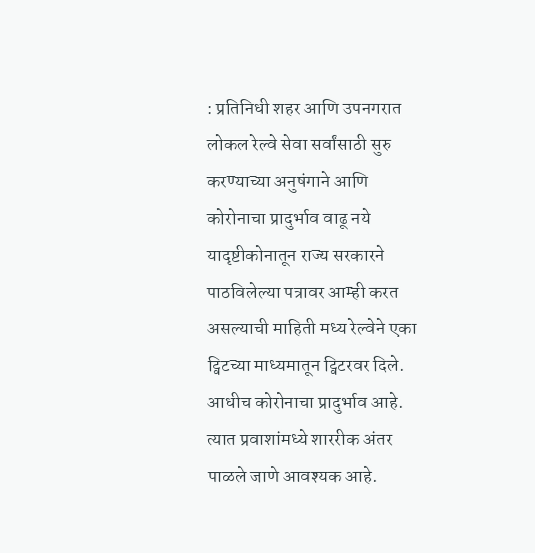: प्रतिनिधी शहर आणि उपनगरात लोकल रेल्वे सेवा सर्वांसाठी सुरु करण्याच्या अनुषंगाने आणि कोरोनाचा प्रादुर्भाव वाढू नये यादृष्टीकोनातून राज्य सरकारने पाठविलेल्या पत्रावर आम्ही करत असल्याची माहिती मध्य रेल्वेने एका ट्विटच्या माध्यमातून ट्विटरवर दिले. आधीच कोरोनाचा प्रादुर्भाव आहे. त्यात प्रवाशांमध्ये शाररीक अंतर पाळले जाणे आवश्यक आहे.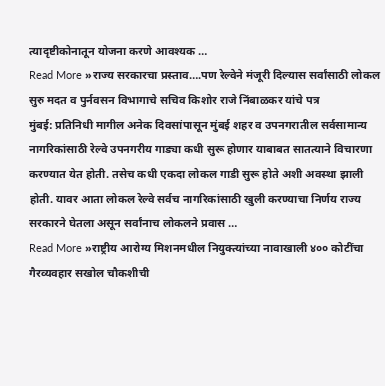त्यादृष्टीकोनातून योजना करणे आवश्यक …
Read More »राज्य सरकारचा प्रस्ताव….पण रेल्वेने मंजूरी दिल्यास सर्वांसाठी लोकल सुरु मदत व पुर्नवसन विभागाचे सचिव किशोर राजे निंबाळकर यांचे पत्र
मुंबई: प्रतिनिधी मागील अनेक दिवसांपासून मुंबई शहर व उपनगरातील सर्वसामान्य नागरिकांसाठी रेल्वे उपनगरीय गाड्या कधी सुरू होणार याबाबत सातत्याने विचारणा करण्यात येत होती. तसेच कधी एकदा लोकल गाडी सुरू होते अशी अवस्था झाली होती. यावर आता लोकल रेल्वे सर्वच नागरिकांसाठी खुली करण्याचा निर्णय राज्य सरकारने घेतला असून सर्वांनाच लोकलने प्रवास …
Read More »राष्ट्रीय आरोग्य मिशनमधील नियुक्त्यांच्या नावाखाली ४०० कोटींचा गैरव्यवहार सखोल चौकशीची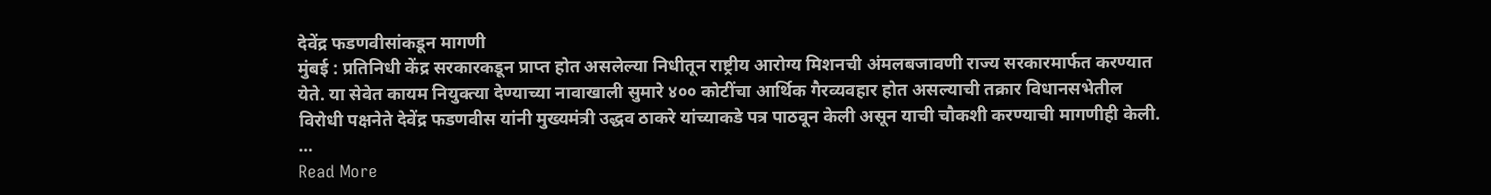देवेंद्र फडणवीसांकडून मागणी
मुंबई : प्रतिनिधी केंद्र सरकारकडून प्राप्त होत असलेल्या निधीतून राष्ट्रीय आरोग्य मिशनची अंमलबजावणी राज्य सरकारमार्फत करण्यात येते. या सेवेत कायम नियुक्त्या देण्याच्या नावाखाली सुमारे ४०० कोटींचा आर्थिक गैरव्यवहार होत असल्याची तक्रार विधानसभेतील विरोधी पक्षनेते देवेंद्र फडणवीस यांनी मुख्यमंत्री उद्धव ठाकरे यांच्याकडे पत्र पाठवून केली असून याची चौकशी करण्याची मागणीही केली. …
Read More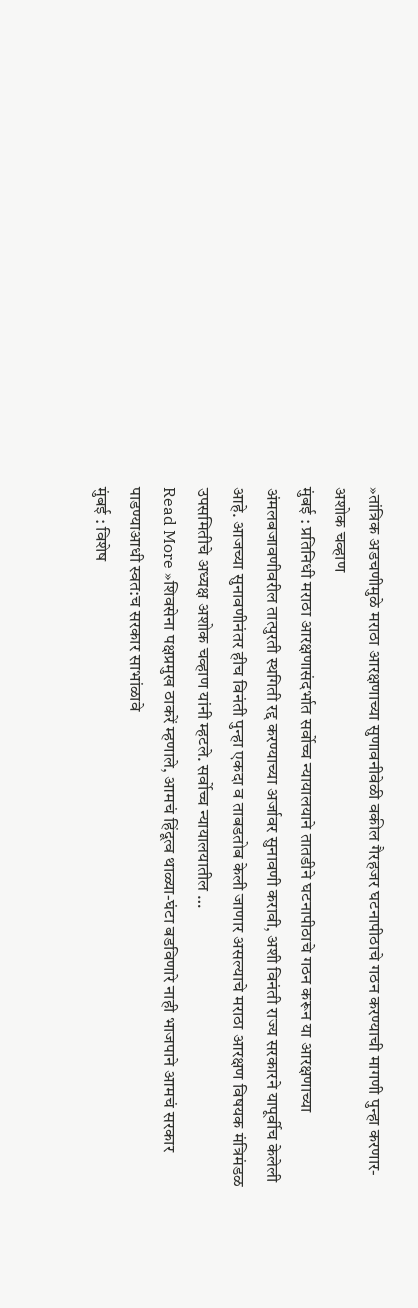»तांत्रिक अडचणीमुळे मराठा आरक्षणाच्या सुणावनीवेळी वकील गैरहजर घटनापीठाचे गठन करण्याची मागणी पुन्हा करणार- अशोक चव्हाण
मुंबई : प्रतिनिधी मराठा आरक्षणासंदर्भात सर्वोच्च न्यायालयाने तातडीने घटनापीठाचे गठन करून या आरक्षणाच्या अंमलबजावणीवरील तात्पुरती स्थगिती रद्द करण्याच्या अर्जावर सुनावणी करावी, अशी विनंती राज्य सरकारने यापूर्वीच केलेली आहे. आजच्या सुनावणीनंतर हीच विनंती पुन्हा एकदा व ताबडतोब केली जाणार असल्याचे मराठा आरक्षण विषयक मंत्रिमंडळ उपसमितीचे अध्यक्ष अशोक चव्हाण यांनी म्हटले. सर्वोच्च न्यायालयातील …
Read More »शिवसेना पक्षप्रमुख ठाकरें म्हणाले, आमचं हिंदूत्व थाळ्या-घंटा बडविणारे नाही भाजपाने आमचं सरकार पाडण्याआधी स्वत:च सरकार साभांळावे
मुंबई : विशेष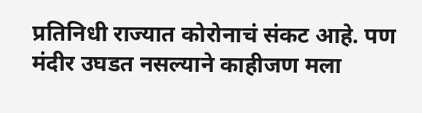प्रतिनिधी राज्यात कोरोनाचं संकट आहे. पण मंदीर उघडत नसल्याने काहीजण मला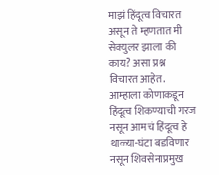माझं हिंदूत्व विचारत असून ते म्हणतात मी सेक्युलर झाला की काय? असा प्रश्न विचारत आहेत. आम्हाला कोणाकडून हिंदूत्व शिकण्याची गरज नसून आमचं हिंदूत्व हे थाळ्या-घंटा बडविणार नसून शिवसेनाप्रमुख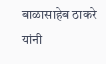बाळासाहेब ठाकरे यांनी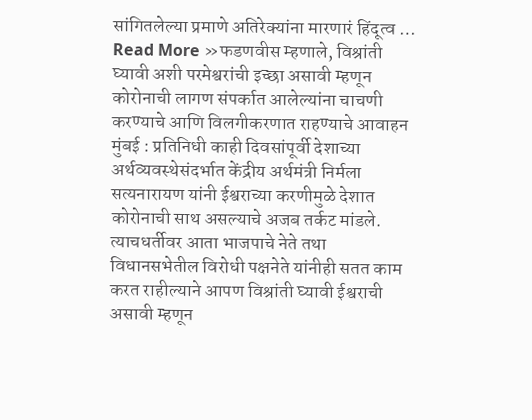सांगितलेल्या प्रमाणे अतिरेक्यांना मारणारं हिंदूत्व …
Read More »फडणवीस म्हणाले, विश्रांती घ्यावी अशी परमेश्वरांची इच्छा असावी म्हणून कोरोनाची लागण संपर्कात आलेल्यांना चाचणी करण्याचे आणि विलगीकरणात राहण्याचे आवाहन
मुंबई : प्रतिनिधी काही दिवसांपूर्वी देशाच्या अर्थव्यवस्थेसंदर्भात केंद्रीय अर्थमंत्री निर्मला सत्यनारायण यांनी ईश्वराच्या करणीमुळे देशात कोरोनाची साथ असल्याचे अजब तर्कट मांडले. त्याचधर्तीवर आता भाजपाचे नेते तथा विधानसभेतील विरोधी पक्षनेते यांनीही सतत काम करत राहील्याने आपण विश्रांती घ्यावी ईश्वराची असावी म्हणून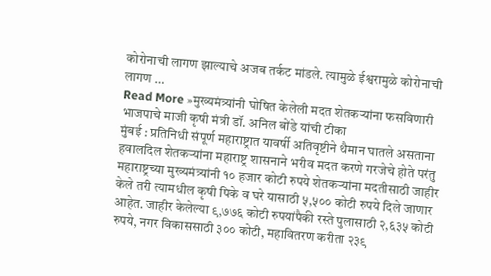कोरोनाची लागण झाल्याचे अजब तर्कट मांडले. त्यामुळे ईश्वरामुळे कोरोनाची लागण …
Read More »मुख्यमंत्र्यांनी घोषित केलेली मदत शेतकऱ्यांना फसविणारी भाजपाचे माजी कृषी मंत्री डॉ. अनिल बोंडे यांची टीका
मुंबई : प्रतिनिधी संपूर्ण महाराष्ट्रात यावर्षी अतिवृष्टीने थैमान घातले असताना हवालदिल शेतकऱ्यांना महाराष्ट्र शासनाने भरीव मदत करणे गरजेचे होते परंतु महाराष्ट्रच्या मुख्यमंत्र्यांनी १० हजार कोटी रुपये शेतकऱ्यांना मदतीसाठी जाहीर केले तरी त्यामधील कृषी पिके व घरे यासाठी ५,५०० कोटी रुपये दिले जाणार आहेत. जाहीर केलेल्या ९,७७६ कोटी रुपयांपैकी रस्ते पुलासाठी २,६३५ कोटी रुपये, नगर विकाससाठी ३०० कोटी, महावितरण करीता २३९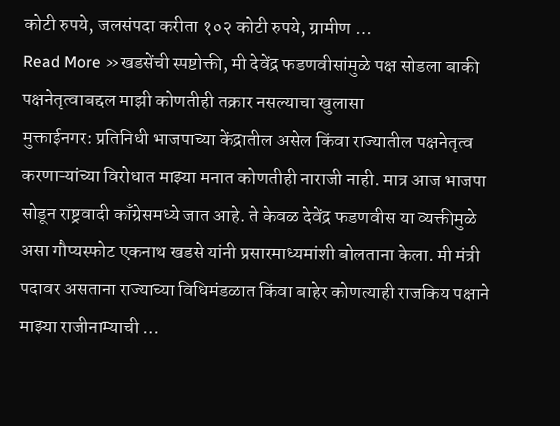कोटी रुपये, जलसंपदा करीता १०२ कोटी रुपये, ग्रामीण …
Read More »खडसेंची स्पष्टोक्ती, मी देवेंद्र फडणवीसांमुळे पक्ष सोडला बाकी पक्षनेतृत्वाबद्दल माझी कोणतीही तक्रार नसल्याचा खुलासा
मुक्ताईनगर: प्रतिनिधी भाजपाच्या केंद्रातील असेल किंवा राज्यातील पक्षनेतृत्व करणाऱ्यांच्या विरोधात माझ्या मनात कोणतीही नाराजी नाही. मात्र आज भाजपा सोडून राष्ट्रवादी काँग्रेसमध्ये जात आहे. ते केवळ देवेंद्र फडणवीस या व्यक्तीमुळे असा गौप्यस्फोट एकनाथ खडसे यांनी प्रसारमाध्यमांशी बोलताना केला. मी मंत्री पदावर असताना राज्याच्या विधिमंडळात किंवा बाहेर कोणत्याही राजकिय पक्षाने माझ्या राजीनाम्याची …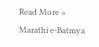Read More »
Marathi e-Batmya